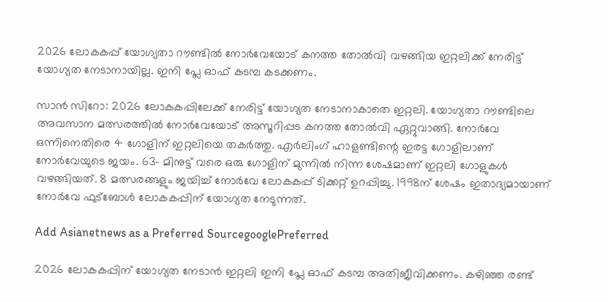2026 ലോകകപ്പ് യോഗ്യതാ റൗണ്ടിൽ നോർവേയോട് കനത്ത തോൽവി വഴങ്ങിയ ഇറ്റലിക്ക് നേരിട്ട് യോഗ്യത നേടാനായില്ല. ഇനി പ്ലേ ഓഫ് കടമ്പ കടക്കണം.

സാന്‍ സിറോ: 2026 ലോകകപ്പിലേക്ക് നേരിട്ട് യോഗ്യത നേടാനാകാതെ ഇറ്റലി. യോഗ്യതാ റൗണ്ടിലെ അവസാന മത്സരത്തില്‍ നോര്‍വേയോട് അസൂറിപ്പട കനത്ത തോല്‍വി ഏറ്റുവാങ്ങി. നോര്‍വേ ഒന്നിനെതിരെ 4 ഗോളിന് ഇറ്റലിയെ തകര്‍ത്തു. എര്‍ലിംഗ് ഹാളണ്ടിന്റെ ഇരട്ട ഗോളിലാണ് നോര്‍വേയുടെ ജയം. 63- മിനുട്ട് വരെ ഒരു ഗോളിന് മുന്നില്‍ നിന്ന ശേഷമാണ് ഇറ്റലി ഗോളുകള്‍ വഴങ്ങിയത്. 8 മത്സരങ്ങളും ജയിച്ച് നോര്‍വേ ലോകകപ്പ് ടിക്കറ്റ് ഉറപ്പിച്ചു. 1998ന് ശേഷം ഇതാദ്യമായാണ് നോര്‍വേ ഫുട്‌ബോള്‍ ലോകകപ്പിന് യോഗ്യത നേടുന്നത്.

Add Asianetnews as a Preferred SourcegooglePreferred

2026 ലോകകപ്പിന് യോഗ്യത നേടാന്‍ ഇറ്റലി ഇനി പ്ലേ ഓഫ് കടമ്പ അതിജീവിക്കണം. കഴിഞ്ഞ രണ്ട്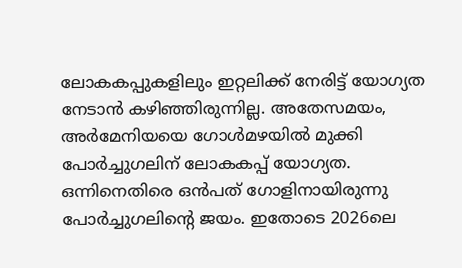ലോകകപ്പുകളിലും ഇറ്റലിക്ക് നേരിട്ട് യോഗ്യത നേടാന്‍ കഴിഞ്ഞിരുന്നില്ല. അതേസമയം, അര്‍മേനിയയെ ഗോള്‍മഴയില്‍ മുക്കി പോര്‍ച്ചുഗലിന് ലോകകപ്പ് യോഗ്യത. ഒന്നിനെതിരെ ഒന്‍പത് ഗോളിനായിരുന്നു പോര്‍ച്ചുഗലിന്റെ ജയം. ഇതോടെ 2026ലെ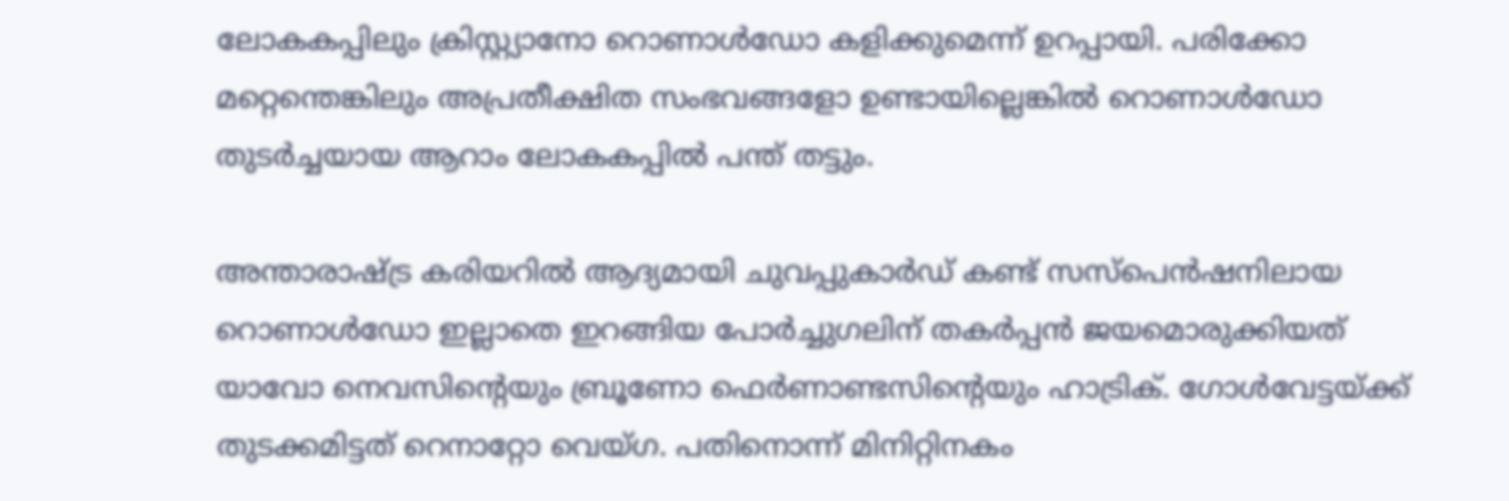ലോകകപ്പിലും ക്രിസ്റ്റ്യാനോ റൊണാള്‍ഡോ കളിക്കുമെന്ന് ഉറപ്പായി. പരിക്കോ മറ്റെന്തെങ്കിലും അപ്രതീക്ഷിത സംഭവങ്ങളോ ഉണ്ടായില്ലെങ്കില്‍ റൊണാള്‍ഡോ തുടര്‍ച്ചയായ ആറാം ലോകകപ്പില്‍ പന്ത് തട്ടും.

അന്താരാഷ്ട്ര കരിയറില്‍ ആദ്യമായി ചുവപ്പുകാര്‍ഡ് കണ്ട് സസ്‌പെന്‍ഷനിലായ റൊണാള്‍ഡോ ഇല്ലാതെ ഇറങ്ങിയ പോര്‍ച്ചുഗലിന് തകര്‍പ്പന്‍ ജയമൊരുക്കിയത് യാവോ നെവസിന്റെയും ബ്രൂണോ ഫെര്‍ണാണ്ടസിന്റെയും ഹാട്രിക്. ഗോള്‍വേട്ടയ്ക്ക് തുടക്കമിട്ടത് റെനാറ്റോ വെയ്ഗ. പതിനൊന്ന് മിനിറ്റിനകം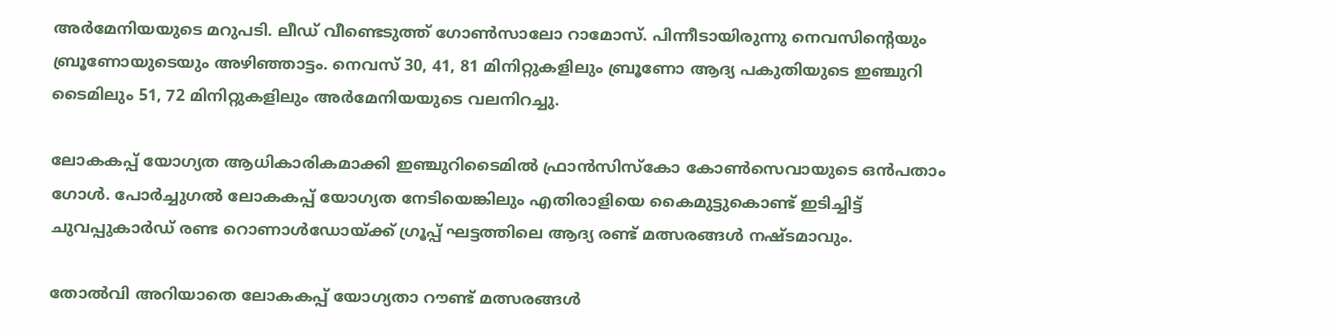അര്‍മേനിയയുടെ മറുപടി. ലീഡ് വീണ്ടെടുത്ത് ഗോണ്‍സാലോ റാമോസ്. പിന്നീടായിരുന്നു നെവസിന്റെയും ബ്രൂണോയുടെയും അഴിഞ്ഞാട്ടം. നെവസ് 30, 41, 81 മിനിറ്റുകളിലും ബ്രൂണോ ആദ്യ പകുതിയുടെ ഇഞ്ചുറി ടൈമിലും 51, 72 മിനിറ്റുകളിലും അര്‍മേനിയയുടെ വലനിറച്ചു.

ലോകകപ്പ് യോഗ്യത ആധികാരികമാക്കി ഇഞ്ചുറിടൈമില്‍ ഫ്രാന്‍സിസ്‌കോ കോണ്‍സെവായുടെ ഒന്‍പതാം ഗോള്‍. പോര്‍ച്ചുഗല്‍ ലോകകപ്പ് യോഗ്യത നേടിയെങ്കിലും എതിരാളിയെ കൈമുട്ടുകൊണ്ട് ഇടിച്ചിട്ട് ചുവപ്പുകാര്‍ഡ് രണ്ട റൊണാള്‍ഡോയ്ക്ക് ഗ്രൂപ്പ് ഘട്ടത്തിലെ ആദ്യ രണ്ട് മത്സരങ്ങള്‍ നഷ്ടമാവും.

തോല്‍വി അറിയാതെ ലോകകപ്പ് യോഗ്യതാ റൗണ്ട് മത്സരങ്ങള്‍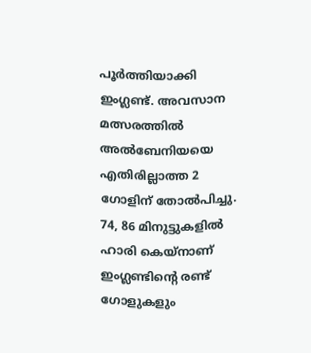പൂര്‍ത്തിയാക്കി ഇംഗ്ലണ്ട്. അവസാന മത്സരത്തില്‍ അല്‍ബേനിയയെ എതിരില്ലാത്ത 2 ഗോളിന് തോല്‍പിച്ചു. 74, 86 മിനുട്ടുകളില്‍ ഹാരി കെയ്‌നാണ് ഇംഗ്ലണ്ടിന്റെ രണ്ട് ഗോളുകളും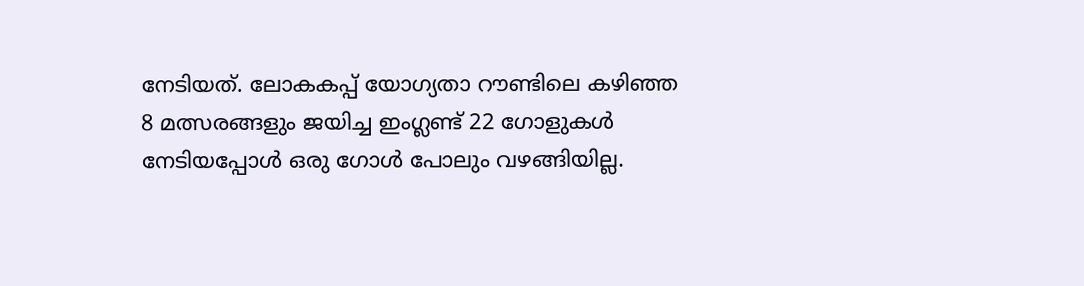നേടിയത്. ലോകകപ്പ് യോഗ്യതാ റൗണ്ടിലെ കഴിഞ്ഞ 8 മത്സരങ്ങളും ജയിച്ച ഇംഗ്ലണ്ട് 22 ഗോളുകള്‍ നേടിയപ്പോള്‍ ഒരു ഗോള്‍ പോലും വഴങ്ങിയില്ല.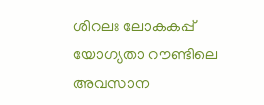ശിറലഃ ലോകകപ്പ് യോഗ്യതാ റൗണ്ടിലെ അവസാന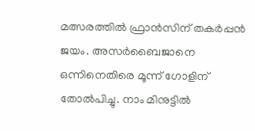മത്സരത്തില്‍ ഫ്രാന്‍സിന് തകര്‍പ്പന്‍ ജയം. അസര്‍ബൈജാനെ ഒന്നിനെതിരെ മൂന്ന് ഗോളിന് തോല്‍പിച്ചു. നാം മിനുട്ടില്‍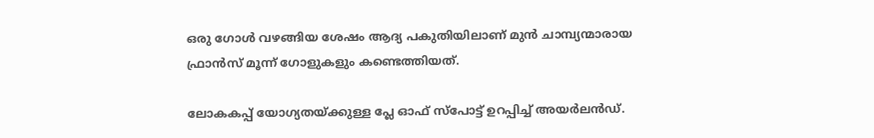ഒരു ഗോള്‍ വഴങ്ങിയ ശേഷം ആദ്യ പകുതിയിലാണ് മുന്‍ ചാമ്പ്യന്മാരായ ഫ്രാന്‍സ് മൂന്ന് ഗോളുകളും കണ്ടെത്തിയത്.

ലോകകപ്പ് യോഗ്യതയ്ക്കുള്ള പ്ലേ ഓഫ് സ്‌പോട്ട് ഉറപ്പിച്ച് അയര്‍ലന്‍ഡ്.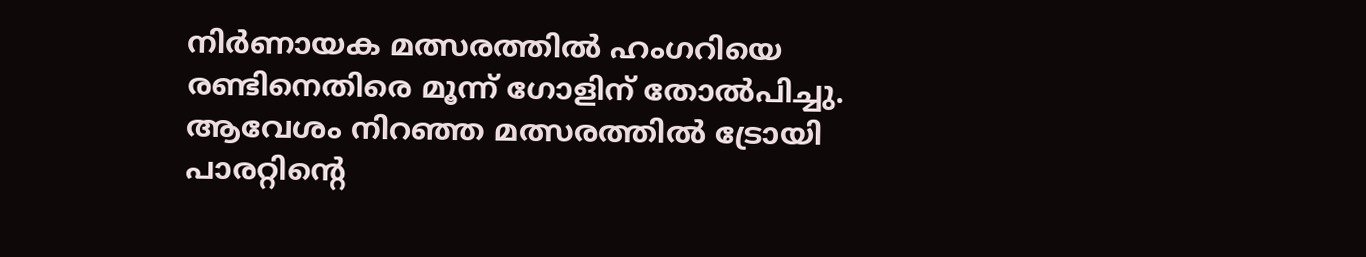നിര്‍ണായക മത്സരത്തില്‍ ഹംഗറിയെ രണ്ടിനെതിരെ മൂന്ന് ഗോളിന് തോല്‍പിച്ചു. ആവേശം നിറഞ്ഞ മത്സരത്തില്‍ ട്രോയി പാരറ്റിന്റെ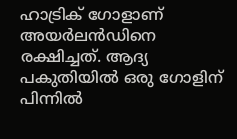ഹാട്രിക് ഗോളാണ് അയര്‍ലന്‍ഡിനെ രക്ഷിച്ചത്. ആദ്യ പകുതിയില്‍ ഒരു ഗോളിന് പിന്നില്‍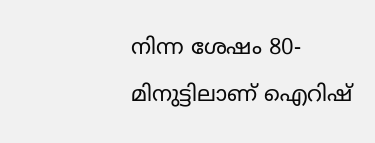നിന്ന ശേഷം 80- മിനുട്ടിലാണ് ഐറിഷ്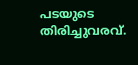പടയുടെ തിരിച്ചുവരവ്.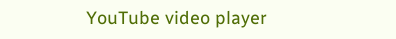YouTube video player